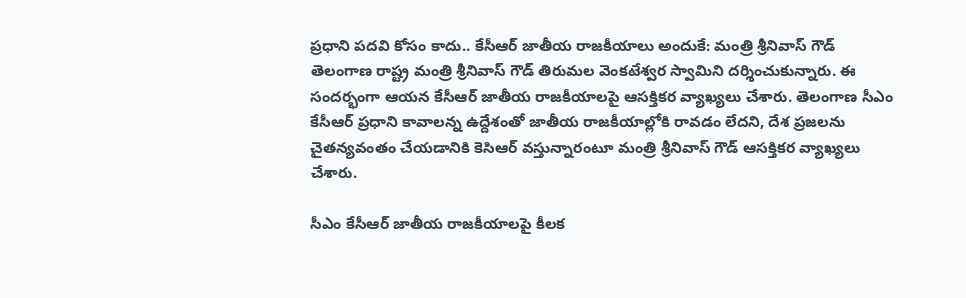ప్రధాని పదవి కోసం కాదు.. కేసీఆర్ జాతీయ రాజకీయాలు అందుకే: మంత్రి శ్రీనివాస్ గౌడ్
తెలంగాణ రాష్ట్ర మంత్రి శ్రీనివాస్ గౌడ్ తిరుమల వెంకటేశ్వర స్వామిని దర్శించుకున్నారు. ఈ సందర్భంగా ఆయన కేసీఆర్ జాతీయ రాజకీయాలపై ఆసక్తికర వ్యాఖ్యలు చేశారు. తెలంగాణ సీఎం కేసీఆర్ ప్రధాని కావాలన్న ఉద్దేశంతో జాతీయ రాజకీయాల్లోకి రావడం లేదని, దేశ ప్రజలను చైతన్యవంతం చేయడానికి కెసిఆర్ వస్తున్నారంటూ మంత్రి శ్రీనివాస్ గౌడ్ ఆసక్తికర వ్యాఖ్యలు చేశారు.

సీఎం కేసీఆర్ జాతీయ రాజకీయాలపై కీలక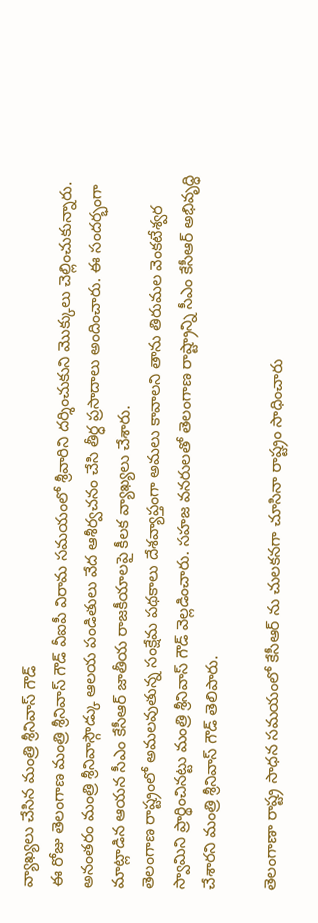వ్యాఖ్యలు చేసిన మంత్రి శ్రీనివాస్ గౌడ్
ఈ రోజు తెలంగాణ మంత్రి శ్రీనివాస్ గౌడ్ వీఐపీ విరామ సమయంలో శ్రీవారిని దర్శించుకుని మొక్కులు చెల్లించుకున్నారు. అనంతరం మంత్రి శ్రీనివాస్గౌడ్కు ఆలయ పండితులు వేద ఆశీర్వచనం చేసి తీర్ధ ప్రసాదాలు అందించారు. ఈ సందర్భంగా మాట్లాడిన ఆయన సీఎం కేసీఆర్ జాతీయ రాజకీయాలపై కీలక వ్యాఖ్యలు చేశారు.
తెలంగాణ రాష్ట్రంలో అమలవుతున్న సంక్షేమ పథకాలు దేశవ్యాప్తంగా అమలు కావాలని తాను తిరుమల వెంకటేశ్వర స్వామిని ప్రార్థించినట్టు మంత్రి శ్రీనివాస్ గౌడ్ వెల్లడించారు. సహజ వనరులతో తెలంగాణ రాష్ట్రాన్ని సీఎం కేసీఆర్ అభివృద్ధి చేశారని మంత్రి శ్రీనివాస్ గౌడ్ తెలిపారు.

తెలంగాణా రాష్ట్ర సాధన సమయంలో కేసీఆర్ ను చులకనగా చూసినా రాష్ట్రం సాధించారు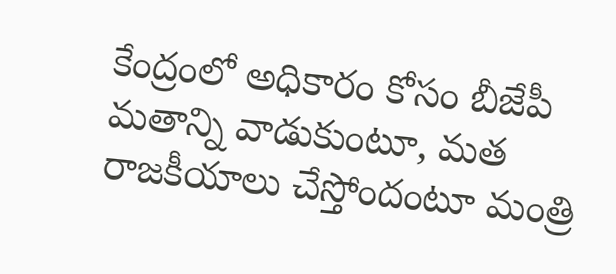కేంద్రంలో అధికారం కోసం బీజేపీ మతాన్ని వాడుకుంటూ, మత రాజకీయాలు చేస్తోందంటూ మంత్రి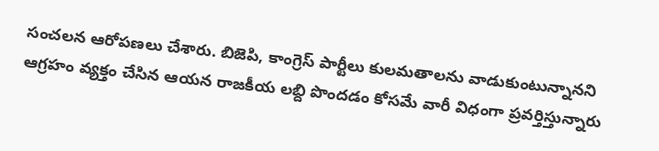సంచలన ఆరోపణలు చేశారు. బిజెపి, కాంగ్రెస్ పార్టీలు కులమతాలను వాడుకుంటున్నానని ఆగ్రహం వ్యక్తం చేసిన ఆయన రాజకీయ లబ్ది పొందడం కోసమే వారీ విధంగా ప్రవర్తిస్తున్నారు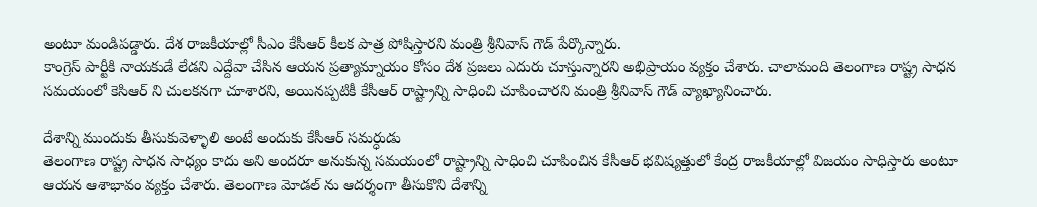అంటూ మండిపడ్డారు. దేశ రాజకీయాల్లో సీఎం కేసీఆర్ కీలక పాత్ర పోషిస్తారని మంత్రి శ్రీనివాస్ గౌడ్ పేర్కొన్నారు.
కాంగ్రెస్ పార్టీకి నాయకుడే లేడని ఎద్దేవా చేసిన ఆయన ప్రత్యామ్నాయం కోసం దేశ ప్రజలు ఎదురు చూస్తున్నారని అభిప్రాయం వ్యక్తం చేశారు. చాలామంది తెలంగాణ రాష్ట్ర సాధన సమయంలో కెసిఆర్ ని చులకనగా చూశారని, అయినప్పటికీ కేసీఆర్ రాష్ట్రాన్ని సాధించి చూపించారని మంత్రి శ్రీనివాస్ గౌడ్ వ్యాఖ్యానించారు.

దేశాన్ని ముందుకు తీసుకువెళ్ళాలి అంటే అందుకు కేసీఆర్ సమర్ధుడు
తెలంగాణ రాష్ట్ర సాధన సాధ్యం కాదు అని అందరూ అనుకున్న సమయంలో రాష్ట్రాన్ని సాధించి చూపించిన కేసీఆర్ భవిష్యత్తులో కేంద్ర రాజకీయాల్లో విజయం సాధిస్తారు అంటూ ఆయన ఆశాభావం వ్యక్తం చేశారు. తెలంగాణ మోడల్ ను ఆదర్శంగా తీసుకొని దేశాన్ని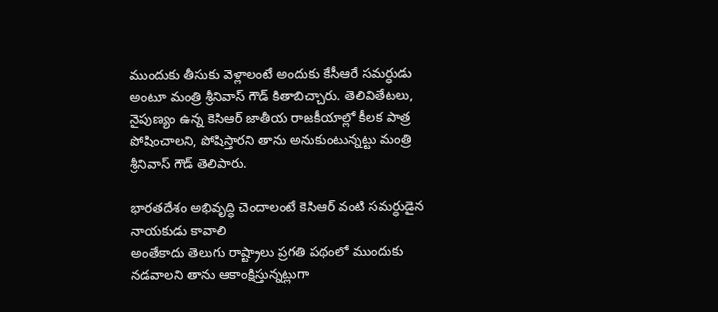ముందుకు తీసుకు వెళ్లాలంటే అందుకు కేసీఆరే సమర్ధుడు అంటూ మంత్రి శ్రీనివాస్ గౌడ్ కితాబిచ్చారు. తెలివితేటలు, నైపుణ్యం ఉన్న కెసిఆర్ జాతీయ రాజకీయాల్లో కీలక పాత్ర పోషించాలని, పోషిస్తారని తాను అనుకుంటున్నట్టు మంత్రి శ్రీనివాస్ గౌడ్ తెలిపారు.

భారతదేశం అభివృద్ధి చెందాలంటే కెసిఆర్ వంటి సమర్ధుడైన నాయకుడు కావాలి
అంతేకాదు తెలుగు రాష్ట్రాలు ప్రగతి పథంలో ముందుకు నడవాలని తాను ఆకాంక్షిస్తున్నట్లుగా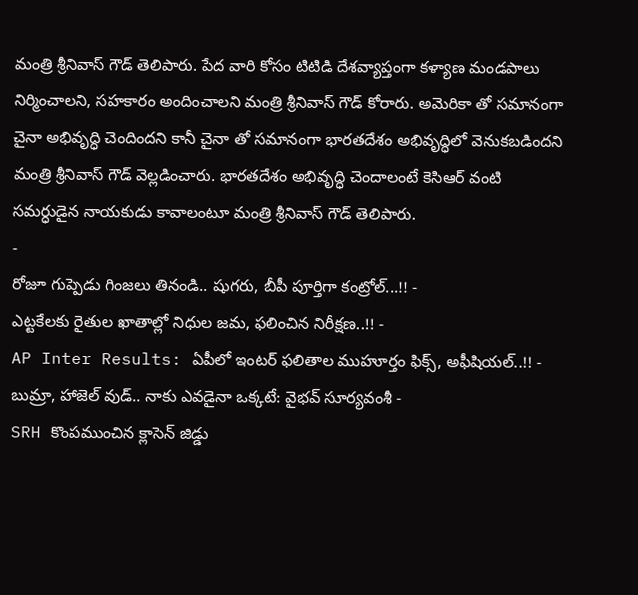మంత్రి శ్రీనివాస్ గౌడ్ తెలిపారు. పేద వారి కోసం టిటిడి దేశవ్యాప్తంగా కళ్యాణ మండపాలు నిర్మించాలని, సహకారం అందించాలని మంత్రి శ్రీనివాస్ గౌడ్ కోరారు. అమెరికా తో సమానంగా చైనా అభివృద్ధి చెందిందని కానీ చైనా తో సమానంగా భారతదేశం అభివృద్ధిలో వెనుకబడిందని మంత్రి శ్రీనివాస్ గౌడ్ వెల్లడించారు. భారతదేశం అభివృద్ధి చెందాలంటే కెసిఆర్ వంటి సమర్ధుడైన నాయకుడు కావాలంటూ మంత్రి శ్రీనివాస్ గౌడ్ తెలిపారు.
-
రోజూ గుప్పెడు గింజలు తినండి.. షుగరు, బీపీ పూర్తిగా కంట్రోల్...!! -
ఎట్టకేలకు రైతుల ఖాతాల్లో నిధుల జమ, ఫలించిన నిరీక్షణ..!! -
AP Inter Results: ఏపీలో ఇంటర్ ఫలితాల ముహూర్తం ఫిక్స్, అఫీషియల్..!! -
బుమ్రా, హాజెల్ వుడ్.. నాకు ఎవడైనా ఒక్కటే: వైభవ్ సూర్యవంశీ -
SRH కొంపముంచిన క్లాసెన్ జిడ్డు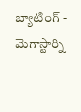బ్యాటింగ్ -
మెగాస్టార్ని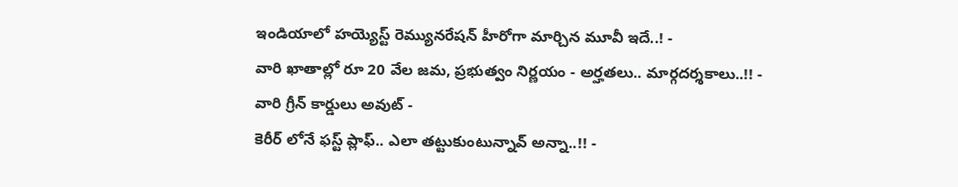ఇండియాలో హయ్యెస్ట్ రెమ్యునరేషన్ హీరోగా మార్చిన మూవీ ఇదే..! -
వారి ఖాతాల్లో రూ 20 వేల జమ, ప్రభుత్వం నిర్ణయం - అర్హతలు.. మార్గదర్శకాలు..!! -
వారి గ్రీన్ కార్డులు అవుట్ -
కెరీర్ లోనే ఫస్ట్ ప్లాఫ్.. ఎలా తట్టుకుంటున్నావ్ అన్నా..!! -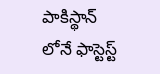పాకిస్థాన్ లోనే ఫాస్టెస్ట్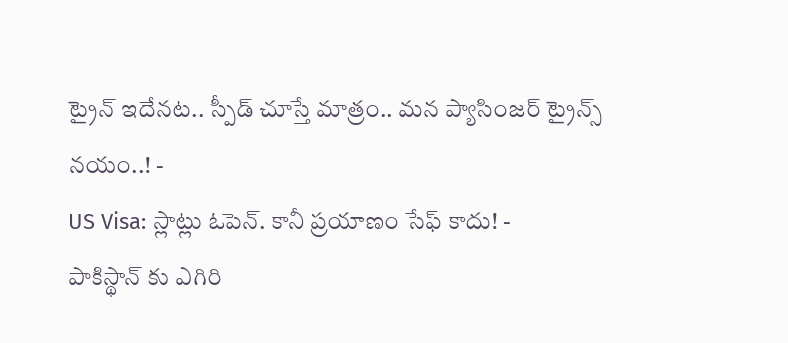ట్రైన్ ఇదేనట.. స్పీడ్ చూస్తే మాత్రం.. మన ప్యాసింజర్ ట్రైన్స్ నయం..! -
US Visa: స్లాట్లు ఓపెన్. కానీ ప్రయాణం సేఫ్ కాదు! -
పాకిస్థాన్ కు ఎగిరి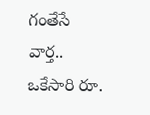గంతేసే వార్త.. ఒకేసారి రూ.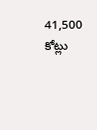41,500 కోట్లు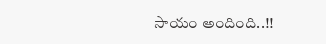సాయం అందింది..!!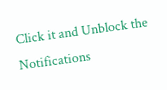Click it and Unblock the Notifications